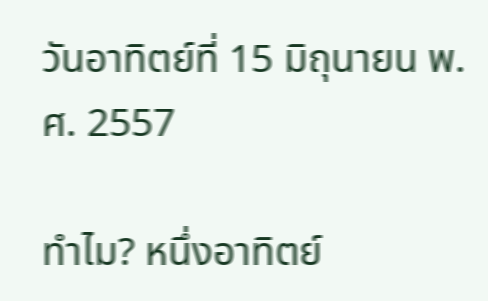วันอาทิตย์ที่ 15 มิถุนายน พ.ศ. 2557

ทำไม? หนึ่งอาทิตย์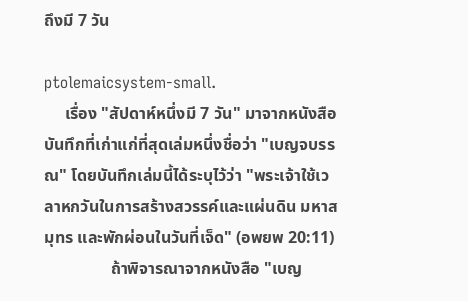ถึงมี 7 วัน

ptolemaicsystem-small.
     เรื่อง "สัปดาห์หนึ่งมี 7 วัน" มาจากหนังสือบันทึกที่เก่าแก่ที่สุดเล่มหนึ่งชื่อว่า "เบญจบรรณ" โดยบันทึกเล่มนี้ได้ระบุไว้ว่า "พระเจ้าใช้เวลาหกวันในการสร้างสวรรค์และแผ่นดิน มหาสมุทร และพักผ่อนในวันที่เจ็ด" (อพยพ 20:11)
                ถ้าพิจารณาจากหนังสือ "เบญ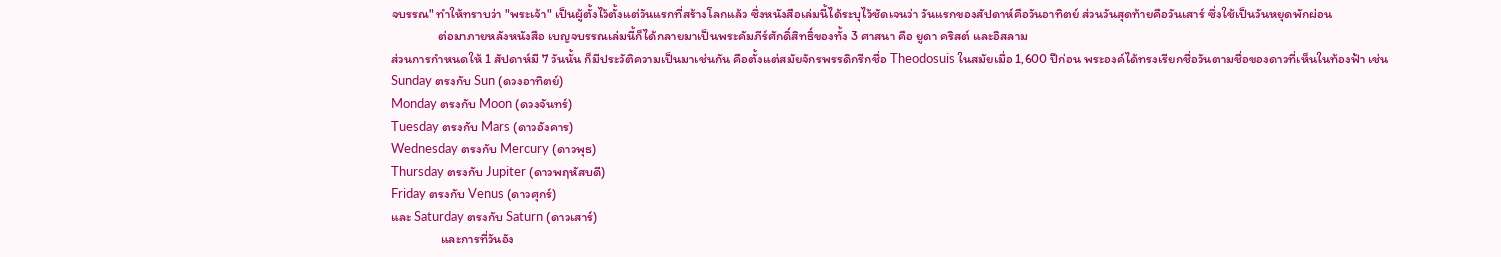จบรรณ" ทำให้ทราบว่า "พระเจ้า" เป็นผู้ตั้งไว้ตั้งแต่วันแรกที่สร้างโลกแล้ว ซึ่งหนังสือเล่มนี้ได้ระบุไว้ชัดเจนว่า วันแรกของสัปดาห์คือวันอาทิตย์ ส่วนวันสุดท้ายคือวันเสาร์ ซึ่งใช้เป็นวันหยุดพักผ่อน
                ต่อมาภายหลังหนังสือ เบญจบรรณเล่มนี้ก็ได้กลายมาเป็นพระคัมภีร์ศักดิ์สิทธิ์ของทั้ง 3 ศาสนา คือ ยูดา คริสต์ และอิสลาม
ส่วนการกำหนดให้ 1 สัปดาห์มี 7 วันนั้น ก็มีประวัติความเป็นมาเช่นกัน คือตั้งแต่สมัยจักรพรรดิกรีกชื่อ Theodosuis ในสมัยเมื่อ 1,600 ปีก่อน พระองค์ได้ทรงเรียกชื่อวันตามชื่อของดาวที่เห็นในท้องฟ้า เช่น
Sunday ตรงกับ Sun (ดวงอาทิตย์)
Monday ตรงกับ Moon (ดวงจันทร์)
Tuesday ตรงกับ Mars (ดาวอังคาร)
Wednesday ตรงกับ Mercury (ดาวพุธ)
Thursday ตรงกับ Jupiter (ดาวพฤหัสบดี)
Friday ตรงกับ Venus (ดาวศุกร์)
และ Saturday ตรงกับ Saturn (ดาวเสาร์)
                 และการที่วันอัง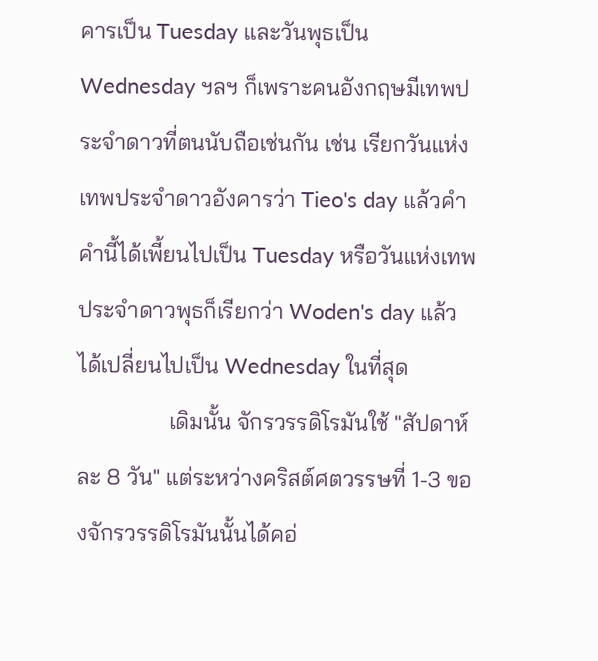คารเป็น Tuesday และวันพุธเป็น Wednesday ฯลฯ ก็เพราะคนอังกฤษมีเทพประจำดาวที่ตนนับถือเช่นกัน เช่น เรียกวันแห่งเทพประจำดาวอังคารว่า Tieo's day แล้วคำคำนี้ได้เพี้ยนไปเป็น Tuesday หรือวันแห่งเทพประจำดาวพุธก็เรียกว่า Woden's day แล้วได้เปลี่ยนไปเป็น Wednesday ในที่สุด
                เดิมนั้น จักรวรรดิโรมันใช้ "สัปดาห์ละ 8 วัน" แต่ระหว่างคริสต์ศตวรรษที่ 1-3 ของจักรวรรดิโรมันนั้นได้คอ่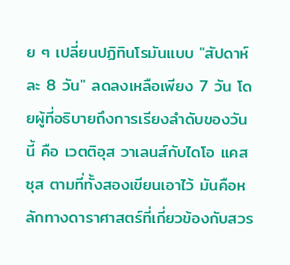ย ๆ เปลี่ยนปฏิทินโรมันแบบ "สัปดาห์ละ 8 วัน" ลดลงเหลือเพียง 7 วัน โดยผู้ที่อธิบายถึงการเรียงลำดับของวันนี้ คือ เวตติอุส วาเลนส์กับไดโอ แคสซุส ตามที่ทั้งสองเขียนเอาไว้ มันคือหลักทางดาราศาสตร์ที่เกี่ยวข้องกับสวร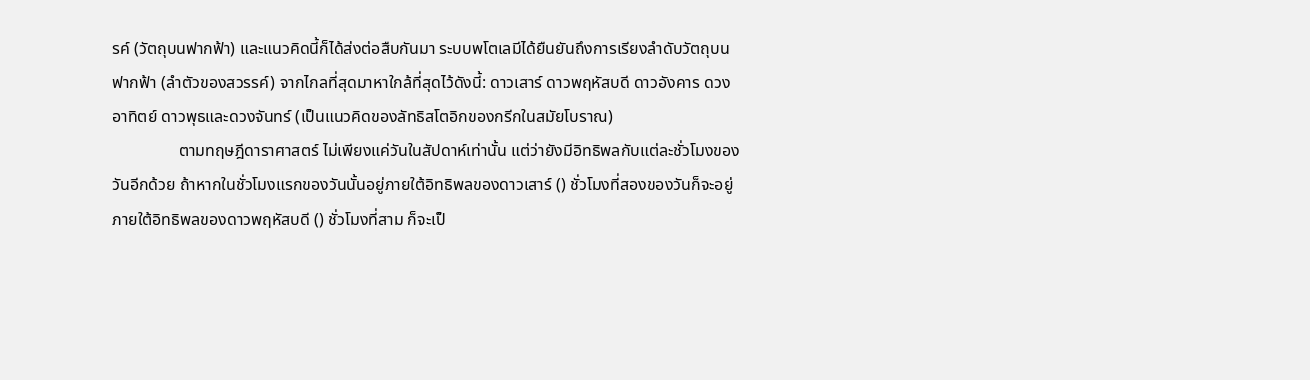รค์ (วัตถุบนฟากฟ้า) และแนวคิดนี้ก็ได้ส่งต่อสืบกันมา ระบบพโตเลมีได้ยืนยันถึงการเรียงลำดับวัตถุบนฟากฟ้า (ลำตัวของสวรรค์) จากไกลที่สุดมาหาใกล้ที่สุดไว้ดังนี้: ดาวเสาร์ ดาวพฤหัสบดี ดาวอังคาร ดวงอาทิตย์ ดาวพุธและดวงจันทร์ (เป็นแนวคิดของลัทธิสโตอิกของกรีกในสมัยโบราณ)
                ตามทฤษฎีดาราศาสตร์ ไม่เพียงแค่วันในสัปดาห์เท่านั้น แต่ว่ายังมีอิทธิพลกับแต่ละชั่วโมงของวันอีกด้วย ถ้าหากในชั่วโมงแรกของวันนั้นอยู่ภายใต้อิทธิพลของดาวเสาร์ () ชั่วโมงที่สองของวันก็จะอยู่ภายใต้อิทธิพลของดาวพฤหัสบดี () ชั่วโมงที่สาม ก็จะเป็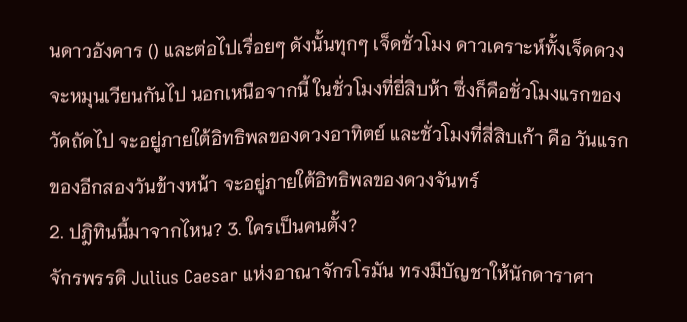นดาวอังคาร () และต่อไปเรื่อยๆ ดังนั้นทุกๆ เจ็ดชั่วโมง ดาวเคราะห์ทั้งเจ็ดดวงจะหมุนเวียนกันไป นอกเหนือจากนี้ ในชั่วโมงที่ยี่สิบห้า ซึ่งก็คือชั่วโมงแรกของวัดถัดไป จะอยู่ภายใต้อิทธิพลของดวงอาทิตย์ และชั่วโมงที่สี่สิบเก้า คือ วันแรกของอีกสองวันข้างหน้า จะอยู่ภายใต้อิทธิพลของดวงจันทร์
2. ปฎิทินนี้มาจากไหน? 3. ใครเป็นคนตั้ง?
จักรพรรดิ Julius Caesar แห่งอาณาจักรโรมัน ทรงมีบัญชาให้นักดาราศา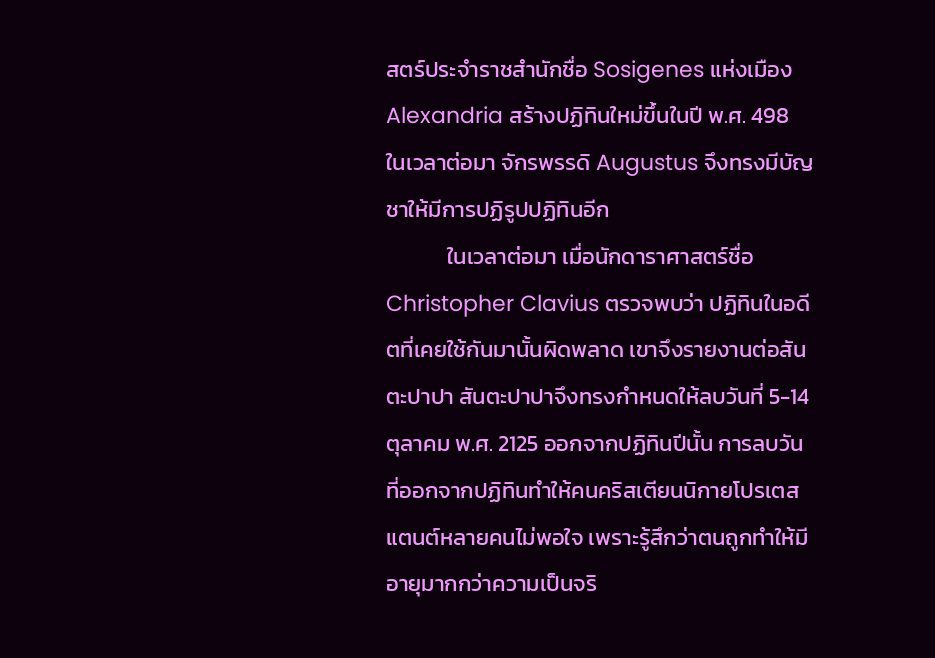สตร์ประจำราชสำนักชื่อ Sosigenes แห่งเมือง Alexandria สร้างปฏิทินใหม่ขึ้นในปี พ.ศ. 498
ในเวลาต่อมา จักรพรรดิ Augustus จึงทรงมีบัญชาให้มีการปฏิรูปปฏิทินอีก
            ในเวลาต่อมา เมื่อนักดาราศาสตร์ชื่อ Christopher Clavius ตรวจพบว่า ปฏิทินในอดีตที่เคยใช้กันมานั้นผิดพลาด เขาจึงรายงานต่อสันตะปาปา สันตะปาปาจึงทรงกำหนดให้ลบวันที่ 5-14 ตุลาคม พ.ศ. 2125 ออกจากปฏิทินปีนั้น การลบวันที่ออกจากปฏิทินทำให้คนคริสเตียนนิกายโปรเตสแตนต์หลายคนไม่พอใจ เพราะรู้สึกว่าตนถูกทำให้มีอายุมากกว่าความเป็นจริ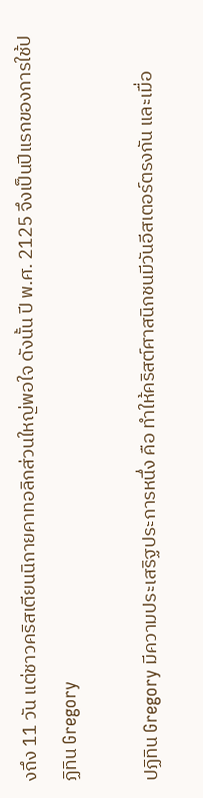งถึง 11 วัน แต่ชาวคริสเตียนนิกายคาทอลิกส่วนใหญ่พอใจ ดังนั้น ปี พ.ศ. 2125 จึงเป็นปีแรกของการใช้ปฏิทิน Gregory

ปฏิทิน Gregory มีความประเสริฐประการหนึ่ง คือ ทำให้คริสต์ศาสนิกชนมีวันอีสเตอร์ตรงกัน และเมื่อ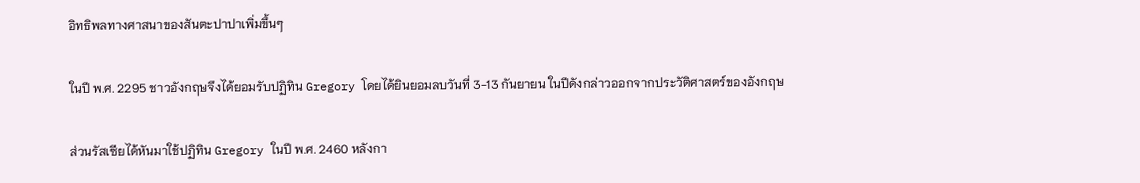อิทธิพลทางศาสนาของสันตะปาปาเพิ่มขึ้นๆ

ในปี พ.ศ. 2295 ชาวอังกฤษจึงได้ยอมรับปฏิทิน Gregory โดยได้ยินยอมลบวันที่ 3-13 กันยายน ในปีดังกล่าวออกจากประวัติศาสตร์ของอังกฤษ

ส่วนรัสเซียได้หันมาใช้ปฏิทิน Gregory ในปี พ.ศ. 2460 หลังกา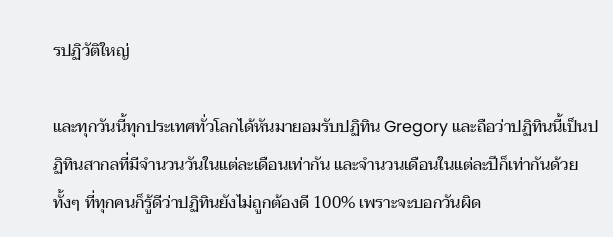รปฏิวัติใหญ่

และทุกวันนี้ทุกประเทศทั่วโลกได้หันมายอมรับปฏิทิน Gregory และถือว่าปฏิทินนี้เป็นปฏิทินสากลที่มีจำนวนวันในแต่ละเดือนเท่ากัน และจำนวนเดือนในแต่ละปีก็เท่ากันด้วย ทั้งๆ ที่ทุกคนก็รู้ดีว่าปฏิทินยังไม่ถูกต้องดี 100% เพราะจะบอกวันผิด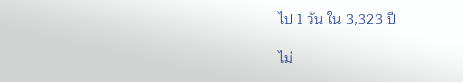ไป 1 วัน ใน 3,323 ปี

ไม่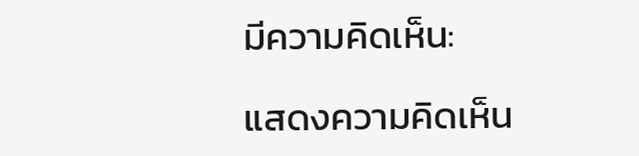มีความคิดเห็น:

แสดงความคิดเห็น